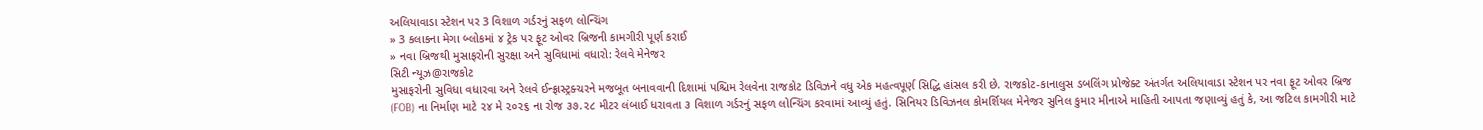અલિયાવાડા સ્ટેશન પર 3 વિશાળ ગર્ડરનું સફળ લોન્ચિંગ
» 3 કલાકના મેગા બ્લોકમાં ૪ ટ્રેક પર ફૂટ ઓવર બ્રિજની કામગીરી પૂર્ણ કરાઈ
» નવા બ્રિજથી મુસાફરોની સુરક્ષા અને સુવિધામાં વધારો: રેલવે મેનેજર
સિટી ન્યૂઝ@રાજકોટ
મુસાફરોની સુવિધા વધારવા અને રેલવે ઈન્ફ્રાસ્ટ્રક્ચરને મજબૂત બનાવવાની દિશામાં પશ્ચિમ રેલવેના રાજકોટ ડિવિઝને વધુ એક મહત્વપૂર્ણ સિદ્ધિ હાંસલ કરી છે. રાજકોટ-કાનાલુસ ડબલિંગ પ્રોજેક્ટ અંતર્ગત અલિયાવાડા સ્ટેશન પર નવા ફૂટ ઓવર બ્રિજ (FOB) ના નિર્માણ માટે ૨૪ મે ૨૦૨૬ ના રોજ ૩૭.૨૮ મીટર લંબાઈ ધરાવતા ૩ વિશાળ ગર્ડરનું સફળ લોન્ચિંગ કરવામાં આવ્યું હતું. સિનિયર ડિવિઝનલ કોમર્શિયલ મેનેજર સુનિલ કુમાર મીનાએ માહિતી આપતા જણાવ્યું હતું કે, આ જટિલ કામગીરી માટે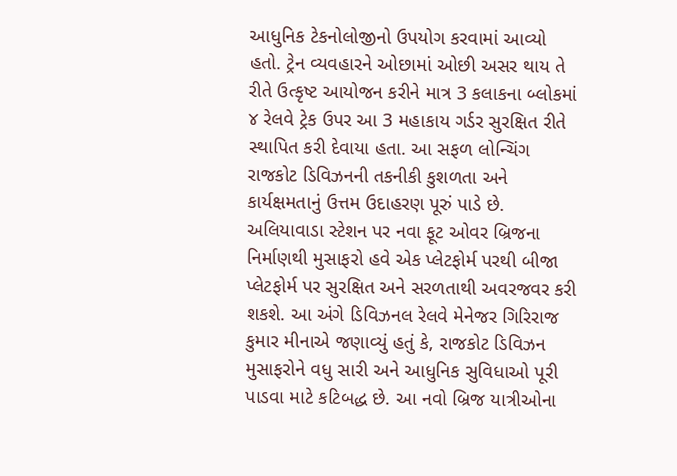આધુનિક ટેકનોલોજીનો ઉપયોગ કરવામાં આવ્યો હતો. ટ્રેન વ્યવહારને ઓછામાં ઓછી અસર થાય તે રીતે ઉત્કૃષ્ટ આયોજન કરીને માત્ર 3 કલાકના બ્લોકમાં ૪ રેલવે ટ્રેક ઉપર આ 3 મહાકાય ગર્ડર સુરક્ષિત રીતે સ્થાપિત કરી દેવાયા હતા. આ સફળ લોન્ચિંગ રાજકોટ ડિવિઝનની તકનીકી કુશળતા અને કાર્યક્ષમતાનું ઉત્તમ ઉદાહરણ પૂરું પાડે છે. અલિયાવાડા સ્ટેશન પર નવા ફૂટ ઓવર બ્રિજના નિર્માણથી મુસાફરો હવે એક પ્લેટફોર્મ પરથી બીજા પ્લેટફોર્મ પર સુરક્ષિત અને સરળતાથી અવરજવર કરી શકશે. આ અંગે ડિવિઝનલ રેલવે મેનેજર ગિરિરાજ કુમાર મીનાએ જણાવ્યું હતું કે, રાજકોટ ડિવિઝન મુસાફરોને વધુ સારી અને આધુનિક સુવિધાઓ પૂરી પાડવા માટે કટિબદ્ધ છે. આ નવો બ્રિજ યાત્રીઓના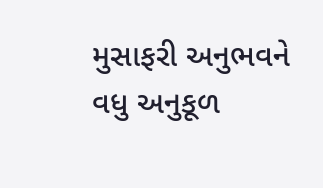મુસાફરી અનુભવને વધુ અનુકૂળ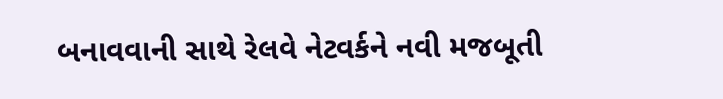બનાવવાની સાથે રેલવે નેટવર્કને નવી મજબૂતી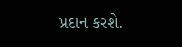પ્રદાન કરશે.